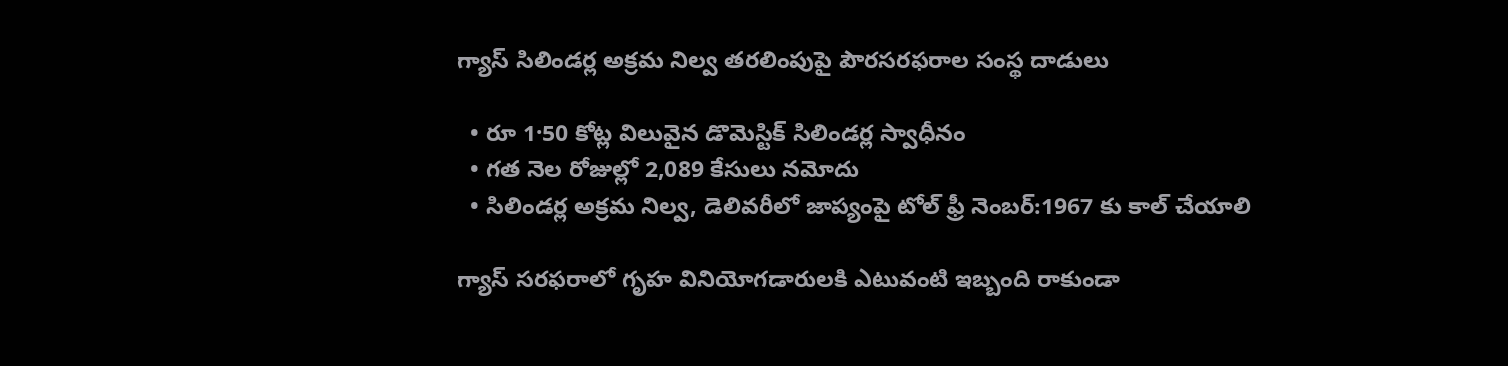గ్యాస్ సిలిండర్ల అక్రమ నిల్వ తరలింపుపై పౌరసరఫరాల సంస్థ దాడులు

  • రూ 1·50 కోట్ల విలువైన డొమెస్టిక్ సిలిండర్ల స్వాధీనం
  • గత నెల రోజుల్లో 2,089 కేసులు నమోదు
  • సిలిండర్ల అక్రమ నిల్వ, డెలివరీలో జాప్యంపై టోల్ ఫ్రీ నెంబర్:1967 కు కాల్ చేయాలి

గ్యాస్ సరఫరాలో గృహ వినియోగడారులకి ఎటువంటి ఇబ్బంది రాకుండా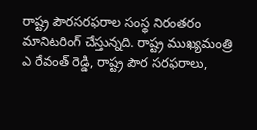రాష్ట్ర పౌరసరఫరాల సంస్థ నిరంతరం మానిటరింగ్ చేస్తున్నది. రాష్ట్ర ముఖ్యమంత్రి ఎ రేవంత్ రెడ్డి, రాష్ట్ర పౌర సరఫరాలు,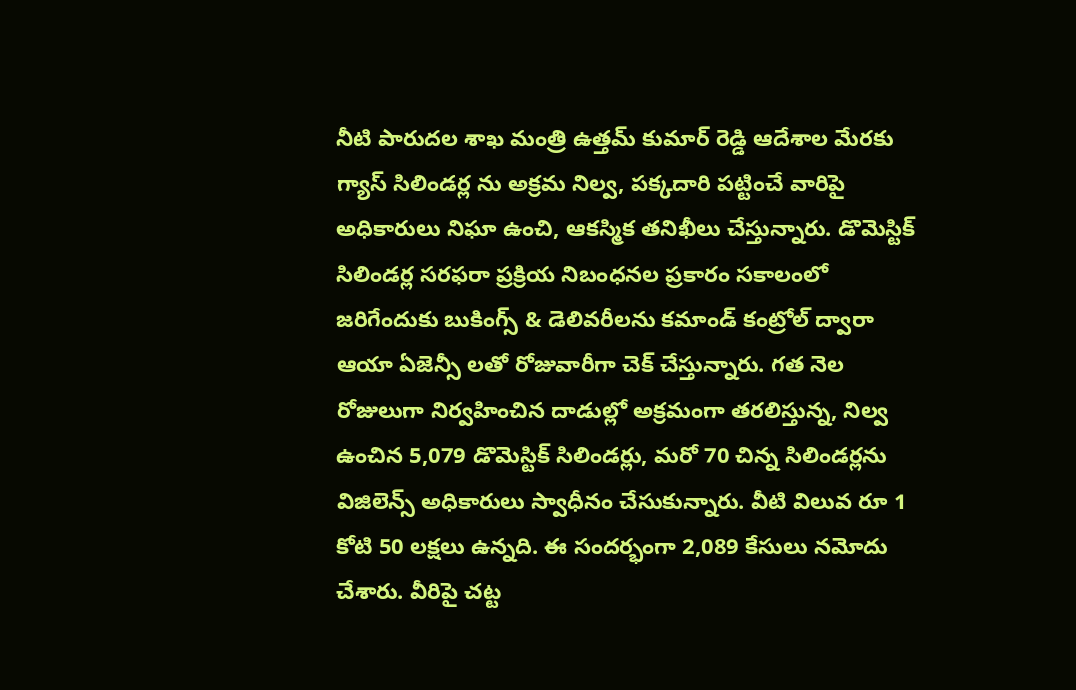నీటి పారుదల శాఖ మంత్రి ఉత్తమ్ కుమార్ రెడ్డి ఆదేశాల మేరకు
గ్యాస్ సిలిండర్ల ను అక్రమ నిల్వ, పక్కదారి పట్టించే వారిపై అధికారులు నిఘా ఉంచి, ఆకస్మిక తనిఖీలు చేస్తున్నారు. డొమెస్టిక్ సిలిండర్ల సరఫరా ప్రక్రియ నిబంధనల ప్రకారం సకాలంలో జరిగేందుకు బుకింగ్స్ & డెలివరీలను కమాండ్ కంట్రోల్ ద్వారా ఆయా ఏజెన్సీ లతో రోజువారీగా చెక్ చేస్తున్నారు. గత నెల రోజులుగా నిర్వహించిన దాడుల్లో అక్రమంగా తరలిస్తున్న, నిల్వ ఉంచిన 5,079 డొమెస్టిక్ సిలిండర్లు, మరో 70 చిన్న సిలిండర్లను విజిలెన్స్ అధికారులు స్వాధీనం చేసుకున్నారు. వీటి విలువ రూ 1 కోటి 50 లక్షలు ఉన్నది. ఈ సందర్భంగా 2,089 కేసులు నమోదు చేశారు. వీరిపై చట్ట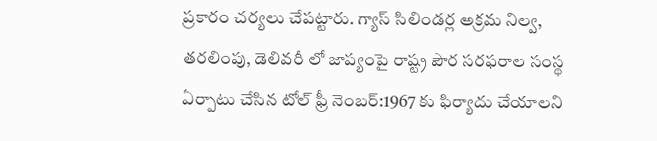ప్రకారం చర్యలు చేపట్టారు. గ్యాస్ సిలిండర్ల అక్రమ నిల్వ, తరలింపు, డెలివరీ లో జాప్యంపై రాష్ట్ర పౌర సరఫరాల సంస్థ ఏర్పాటు చేసిన టోల్ ఫ్రీ నెంబర్:1967 కు ఫిర్యాదు చేయాలని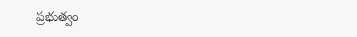ప్రభుత్వం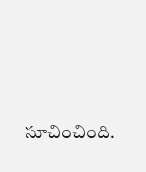సూచించింది.